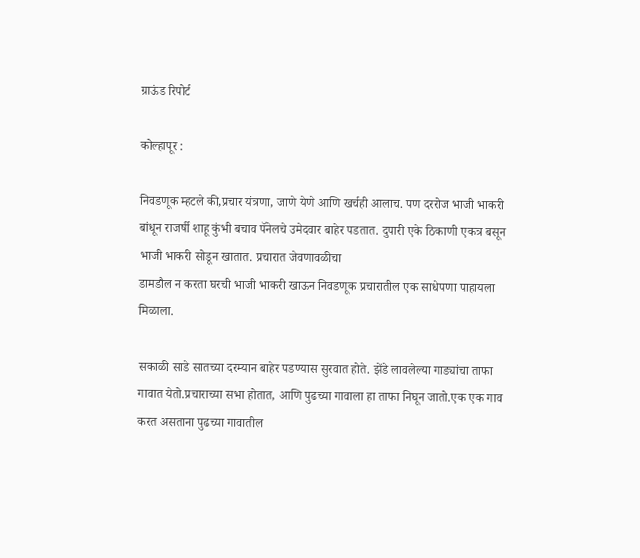ग्राऊंड रिपोर्ट

कोल्हापूर :

निवडणूक म्हटले की,प्रचार यंत्रणा, जाणे येणे आणि खर्चही आलाच. पण दररोज भाजी भाकरी बांधून राजर्षी शाहू कुंभी बचाव पॅनेलचे उमेदवार बाहेर पडतात. दुपारी एके ठिकाणी एकत्र बसून भाजी भाकरी सोडून खातात. प्रचारात जेवणावळीचा
डामडौल न करता घरची भाजी भाकरी खाऊन निवडणूक प्रचारातील एक साधेपणा पाहायला मिळाला.

सकाळी साडे सातच्या दरम्यान बाहेर पडण्यास सुरवात होते. झेंडे लावलेल्या गाड्यांचा ताफा गावात येतो.प्रचाराच्या सभा होतात, आणि पुढच्या गावाला हा ताफा निघून जातो.एक एक गाव करत असताना पुढच्या गावातील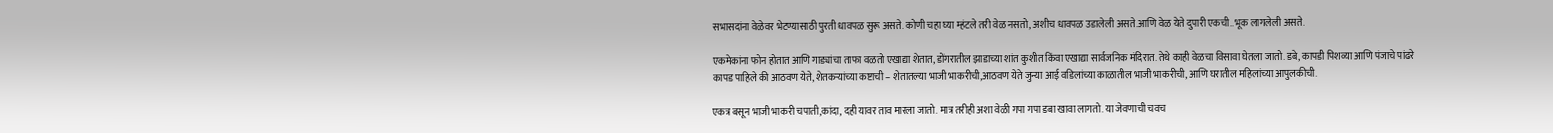सभासदांना वेळेवर भेटण्यासाठी पुरती धावपळ सुरू असते. कोणी चहा घ्या म्हंटले तरी वेळ नसतो, अशीच धावपळ उडालेली असते.आणि वेळ येते दुपारी एकची..भूक लागलेली असते.

एकमेकांना फोन होतात आणि गाड्यांचा ताफा वळतो एखाद्या शेतात, डोंगरातील झाडाच्या शांत कुशीत किंवा एखाद्या सार्वजनिक मंदिरात. तेथे काही वेळचा विसावा घेतला जातो. डबे, कापडी पिशव्या आणि पंजाचे पांढरे कापड पाहिले की आठवण येते, शेतकऱ्यांच्या कष्टाची – शेतातल्या भाजी भाकरीची,आठवण येते जुन्या आई वडिलांच्या काळातील भाजी भाकरीची, आणि घरातील महिलांच्या आपुलकीची.

एकत्र बसून भाजी भाकरी चपाती,कांदा, दही यावर ताव मारला जातो. मात्र तरीही अशा वेळी गपा गपा डबा खावा लागतो. या जेवणाची चवच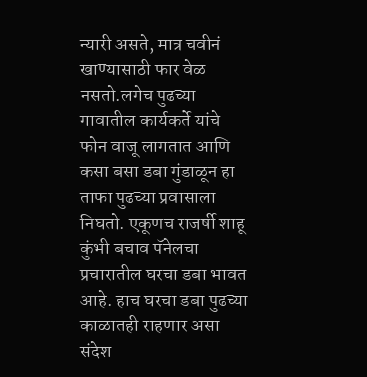न्यारी असते, मात्र चवीनं खाण्यासाठी फार वेळ नसतो.लगेच पुढच्या गावातील कार्यकर्ते यांचे फोन वाजू लागतात आणि कसा बसा डबा गुंडाळून हा ताफा पुढच्या प्रवासाला निघतो. एकूणच राजर्षी शाहू कुंभी बचाव पॅनेलचा प्रचारातील घरचा डबा भावत आहे. हाच घरचा डबा पुढच्या काळातही राहणार असा संदेश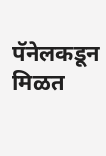पॅनेलकडून मिळत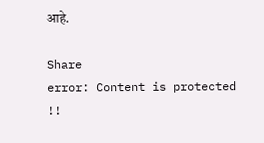आहे.

Share
error: Content is protected !!